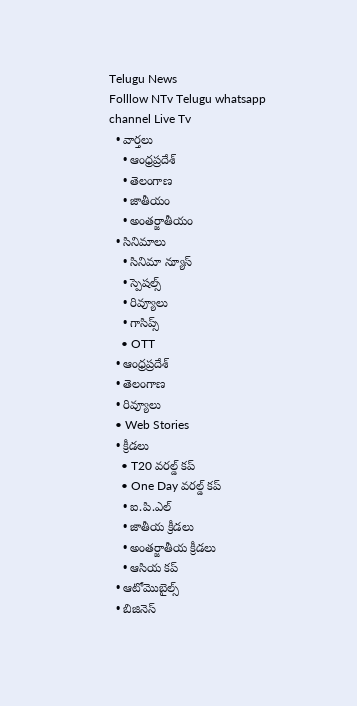Telugu News
Folllow NTv Telugu whatsapp channel Live Tv
  • వార్తలు
    • ఆంధ్రప్రదేశ్
    • తెలంగాణ
    • జాతీయం
    • అంతర్జాతీయం
  • సినిమాలు
    • సినిమా న్యూస్
    • స్పెషల్స్
    • రివ్యూలు
    • గాసిప్స్
    • OTT
  • ఆంధ్రప్రదేశ్
  • తెలంగాణ
  • రివ్యూలు
  • Web Stories
  • క్రీడలు
    • T20 వరల్డ్ కప్
    • One Day వరల్డ్ కప్
    • ఐ.పి.ఎల్
    • జాతీయ క్రీడలు
    • అంతర్జాతీయ క్రీడలు
    • ఆసియ కప్
  • ఆటోమొబైల్స్
  • బిజినెస్‌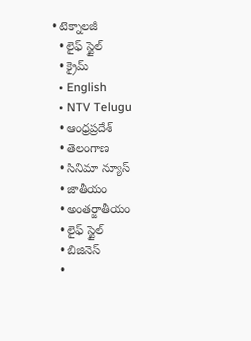• టెక్నాలజీ
  • లైఫ్ స్టైల్
  • క్రైమ్
  • English
  • NTV Telugu
  • ఆంధ్రప్రదేశ్
  • తెలంగాణ
  • సినిమా న్యూస్
  • జాతీయం
  • అంతర్జాతీయం
  • లైఫ్ స్టైల్
  • బిజినెస్‌
  •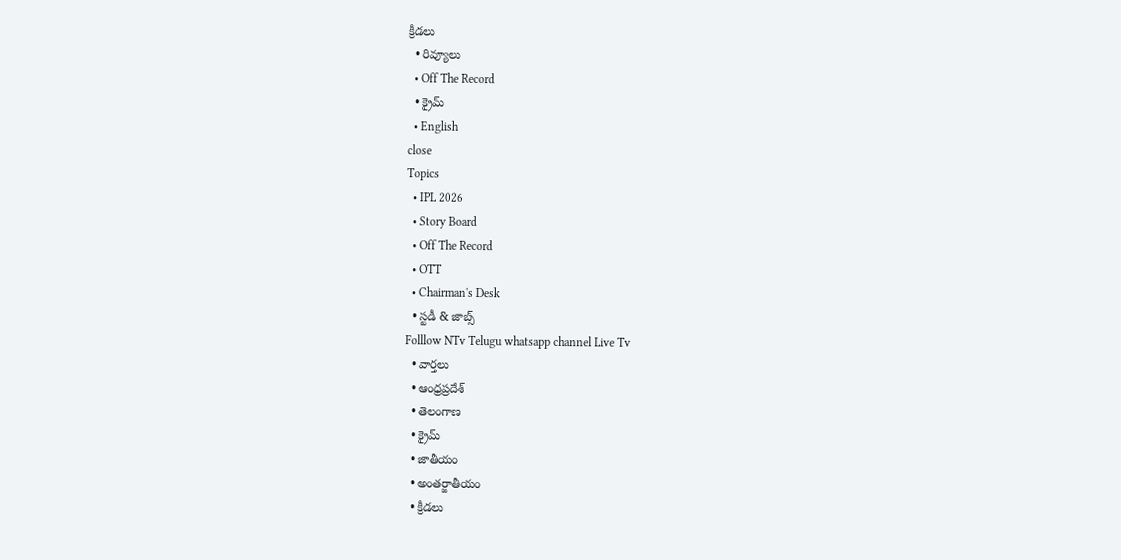క్రీడలు
  • రివ్యూలు
  • Off The Record
  • క్రైమ్
  • English
close
Topics
  • IPL 2026
  • Story Board
  • Off The Record
  • OTT
  • Chairman's Desk
  • స్టడీ & జాబ్స్
Folllow NTv Telugu whatsapp channel Live Tv
  • వార్తలు
  • ఆంధ్రప్రదేశ్
  • తెలంగాణ
  • క్రైమ్
  • జాతీయం
  • అంతర్జాతీయం
  • క్రీడలు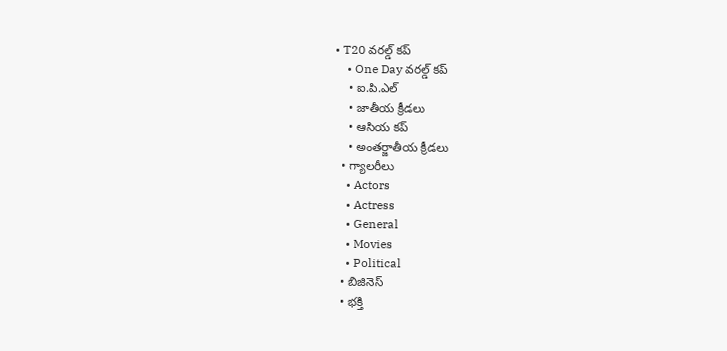• T20 వరల్డ్ కప్
    • One Day వరల్డ్ కప్
    • ఐ.పి.ఎల్
    • జాతీయ క్రీడలు
    • ఆసియ కప్
    • అంతర్జాతీయ క్రీడలు
  • గ్యాలరీలు
    • Actors
    • Actress
    • General
    • Movies
    • Political
  • బిజినెస్‌
  • భక్తి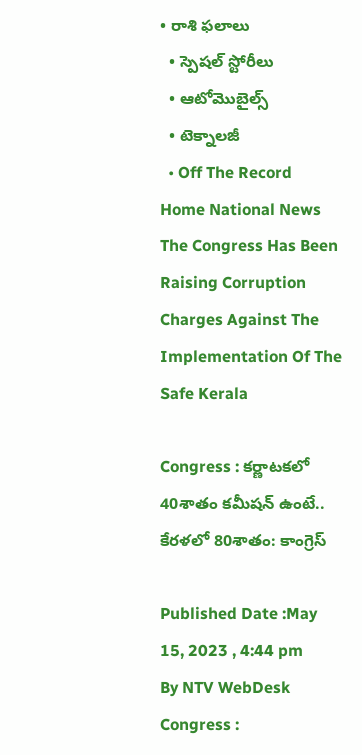• రాశి ఫలాలు
  • స్పెషల్‌ స్టోరీలు
  • ఆటోమొబైల్స్
  • టెక్నాలజీ
  • Off The Record
Home National News The Congress Has Been Raising Corruption Charges Against The Implementation Of The Safe Kerala

Congress : కర్ణాటకలో 40శాతం కమీషన్ ఉంటే.. కేరళలో 80శాతం: కాంగ్రెస్

Published Date :May 15, 2023 , 4:44 pm
By NTV WebDesk
Congress :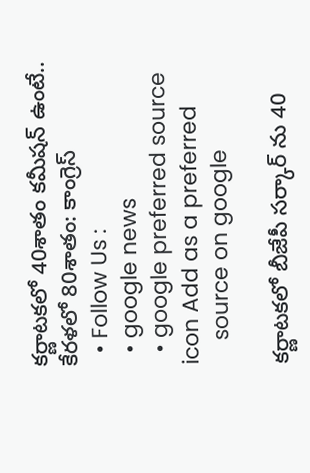కర్ణాటకలో 40శాతం కమీషన్ ఉంటే.. కేరళలో 80శాతం: కాంగ్రెస్
  • Follow Us :
  • google news
  • google preferred source icon Add as a preferred
    source on google

కర్ణాటకలో బీజేపీ సర్కార్ ను 40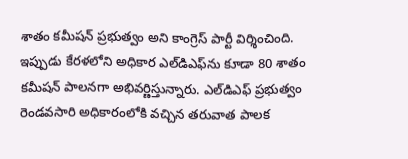శాతం కమీషన్ ప్రభుత్వం అని కాంగ్రెస్ పార్టీ విర్శించింది. ఇప్పుడు కేరళలోని అధికార ఎల్‌డిఎఫ్‌ను కూడా 80 శాతం కమీషన్ పాలనగా అభివర్ణిస్తున్నారు. ఎల్‌డిఎఫ్ ప్రభుత్వం రెండవసారి అధికారంలోకి వచ్చిన తరువాత పాలక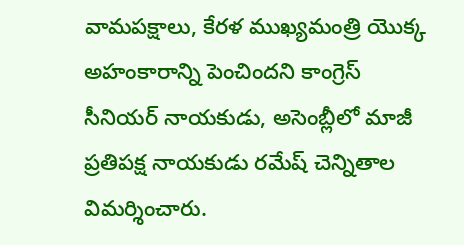వామపక్షాలు, కేరళ ముఖ్యమంత్రి యొక్క అహంకారాన్ని పెంచిందని కాంగ్రెస్ సీనియర్ నాయకుడు, అసెంబ్లీలో మాజీ ప్రతిపక్ష నాయకుడు రమేష్ చెన్నితాల విమర్శించారు.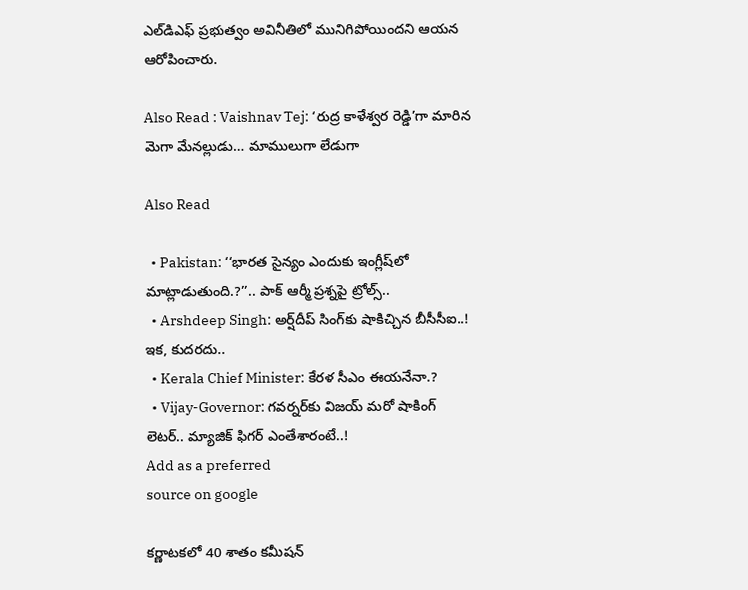ఎల్‌డిఎఫ్ ప్రభుత్వం అవినీతిలో మునిగిపోయిందని ఆయన ఆరోపించారు.

Also Read : Vaishnav Tej: ‘రుద్ర కాళేశ్వర రెడ్డి’గా మారిన మెగా మేనల్లుడు… మాములుగా లేడుగా

Also Read

  • Pakistan: ‘‘భారత సైన్యం ఎందుకు ఇంగ్లీష్‌లో మాట్లాడుతుంది.?’’.. పాక్ ఆర్మీ ప్రశ్నపై ట్రోల్స్..
  • Arshdeep Singh: అర్ష్‌దీప్ సింగ్‌కు షాకిచ్చిన బీసీసీఐ..! ఇక, కుదరదు..
  • Kerala Chief Minister: కేరళ సీఎం ఈయనేనా.?
  • Vijay-Governor: గవర్నర్‌కు విజయ్ మరో షాకింగ్ లెటర్.. మ్యాజిక్ ఫిగర్ ఎంతేశారంటే..!
Add as a preferred
source on google

కర్ణాటకలో 40 శాతం కమీషన్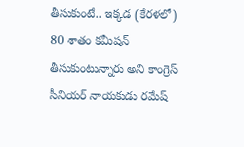తీసుకుంటే.. ఇక్కడ (కేరళలో) 80 శాతం కమీషన్ తీసుకుంటున్నారు అని కాంగ్రెస్ సీనియర్ నాయకుడు రమేష్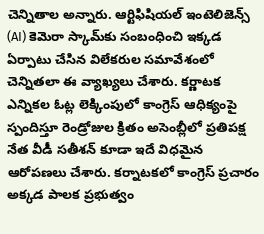చెన్నితాల అన్నారు. ఆర్టిఫిషియల్ ఇంటెలిజెన్స్ (AI) కెమెరా స్కామ్‌కు సంబంధించి ఇక్కడ ఏర్పాటు చేసిన విలేకరుల సమావేశంలో చెన్నితలా ఈ వ్యాఖ్యలు చేశారు. కర్ణాటక ఎన్నికల ఓట్ల లెక్కింపులో కాంగ్రెస్‌ ఆధిక్యంపై స్పందిస్తూ రెండ్రోజుల క్రితం అసెంబ్లీలో ప్రతిపక్ష నేత వీడీ సతీశన్‌ కూడా ఇదే విధమైన ఆరోపణలు చేశారు. కర్నాటకలో కాంగ్రెస్ ప్రచారం అక్కడ పాలక ప్రభుత్వం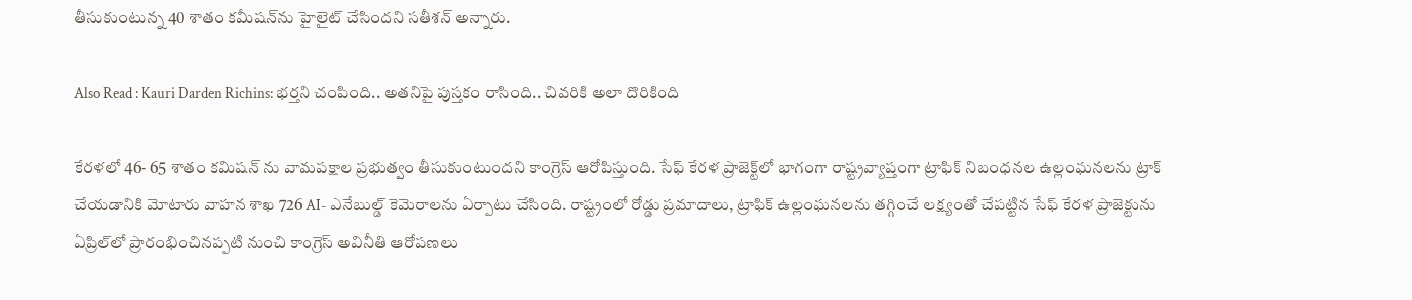తీసుకుంటున్న 40 శాతం కమీషన్‌ను హైలైట్ చేసిందని సతీశన్ అన్నారు.

Also Read : Kauri Darden Richins: భర్తని చంపింది.. అతనిపై పుస్తకం రాసింది.. చివరికి అలా దొరికింది

కేరళలో 46- 65 శాతం కమిషన్ ను వామపక్షాల ప్రభుత్వం తీసుకుంటుందని కాంగ్రెస్ ఆరోపిస్తుంది. సేఫ్ కేరళ ప్రాజెక్ట్‌లో భాగంగా రాష్ట్రవ్యాప్తంగా ట్రాఫిక్ నిబంధనల ఉల్లంఘనలను ట్రాక్ చేయడానికి మోటారు వాహన శాఖ 726 AI- ఎనేబుల్డ్ కెమెరాలను ఏర్పాటు చేసింది. రాష్ట్రంలో రోడ్డు ప్రమాదాలు, ట్రాఫిక్ ఉల్లంఘనలను తగ్గించే లక్ష్యంతో చేపట్టిన సేఫ్ కేరళ ప్రాజెక్టును ఏప్రిల్‌లో ప్రారంభించినప్పటి నుంచి కాంగ్రెస్ అవినీతి ఆరోపణలు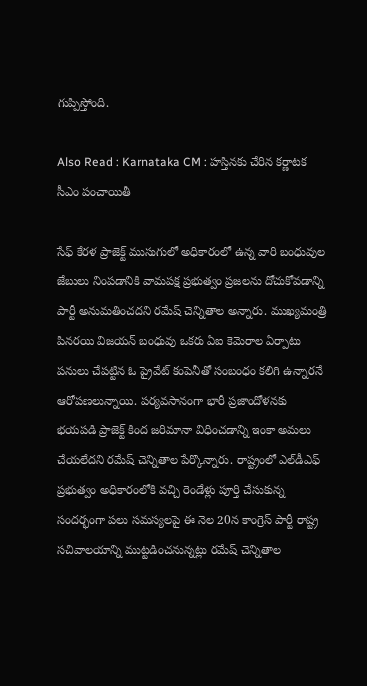గుప్పిస్తోంది.

Also Read : Karnataka CM : హస్తినకు చేరిన కర్ణాటక సీఎం పంచాయితీ

సేఫ్ కేరళ ప్రాజెక్ట్ ముసుగులో అధికారంలో ఉన్న వారి బంధువుల జేబులు నింపడానికి వామపక్ష ప్రభుత్వం ప్రజలను దోచుకోవడాన్ని పార్టీ అనుమతించదని రమేష్ చెన్నితాల అన్నారు. ముఖ్యమంత్రి పినరయి విజయన్‌ బంధువు ఒకరు ఏఐ కెమెరాల ఏర్పాటు పనులు చేపట్టిన ఓ ప్రైవేట్‌ కంపెనీతో సంబంధం కలిగి ఉన్నారనే ఆరోపణలున్నాయి. పర్యవసానంగా భారీ ప్రజాందోళనకు భయపడి ప్రాజెక్ట్ కింద జరిమానా విధించడాన్ని ఇంకా అమలు చేయలేదని రమేష్ చెన్నితాల పేర్కొన్నారు. రాష్ట్రంలో ఎల్‌డీఎఫ్ ప్రభుత్వం అధికారంలోకి వచ్చి రెండేళ్లు పూర్తి చేసుకున్న సందర్భంగా పలు సమస్యలపై ఈ నెల 20న కాంగ్రెస్ పార్టీ రాష్ట్ర సచివాలయాన్ని ముట్టడించనున్నట్లు రమేష్ చెన్నితాల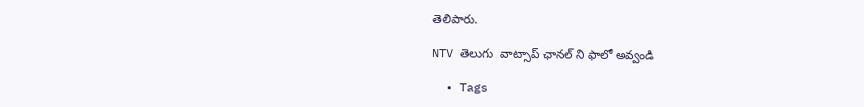తెలిపారు.

NTV తెలుగు  వాట్సాప్ ఛానల్ ని ఫాలో అవ్వండి

  • Tags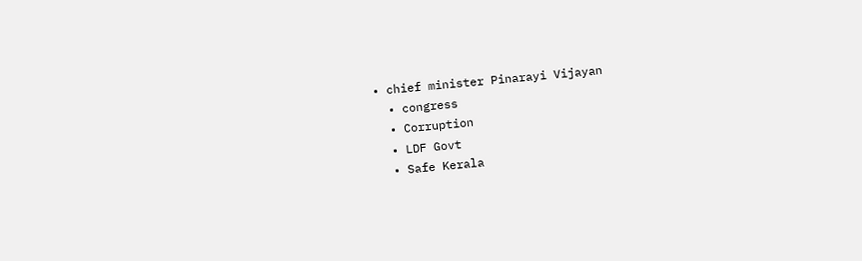• chief minister Pinarayi Vijayan
  • congress
  • Corruption
  • LDF Govt
  • Safe Kerala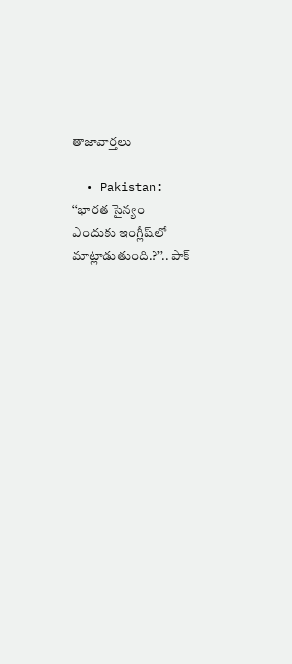తాజావార్తలు

  • Pakistan: ‘‘భారత సైన్యం ఎందుకు ఇంగ్లీష్‌లో మాట్లాడుతుంది.?’’.. పాక్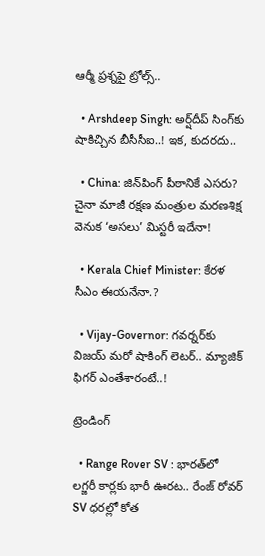ఆర్మీ ప్రశ్నపై ట్రోల్స్..

  • Arshdeep Singh: అర్ష్‌దీప్ సింగ్‌కు షాకిచ్చిన బీసీసీఐ..! ఇక, కుదరదు..

  • China: జిన్‌పింగ్ పీఠానికే ఎసరు? చైనా మాజీ రక్షణ మంత్రుల మరణశిక్ష వెనుక ‘అసలు’ మిస్టరీ ఇదేనా!

  • Kerala Chief Minister: కేరళ సీఎం ఈయనేనా.?

  • Vijay-Governor: గవర్నర్‌కు విజయ్ మరో షాకింగ్ లెటర్.. మ్యాజిక్ ఫిగర్ ఎంతేశారంటే..!

ట్రెండింగ్‌

  • Range Rover SV : భారత్‌లో లగ్జరీ కార్లకు భారీ ఊరట.. రేంజ్ రోవర్ SV ధరల్లో కోత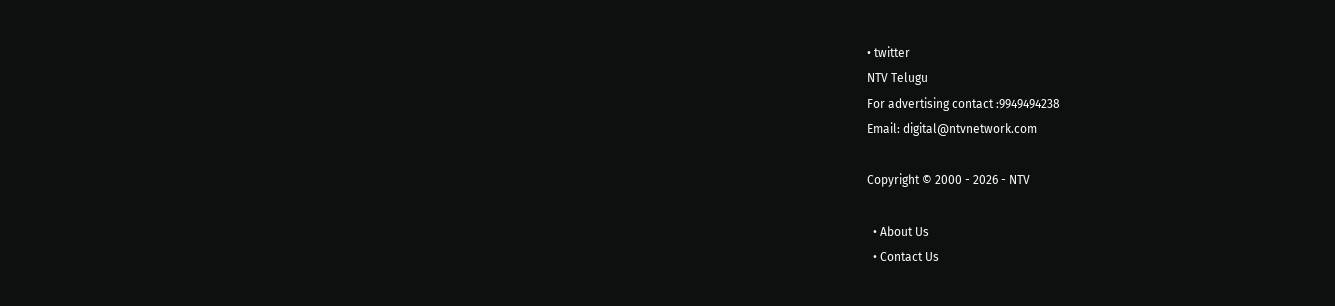• twitter
NTV Telugu
For advertising contact :9949494238
Email: digital@ntvnetwork.com

Copyright © 2000 - 2026 - NTV

  • About Us
  • Contact Us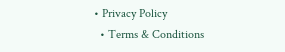• Privacy Policy
  • Terms & Conditions